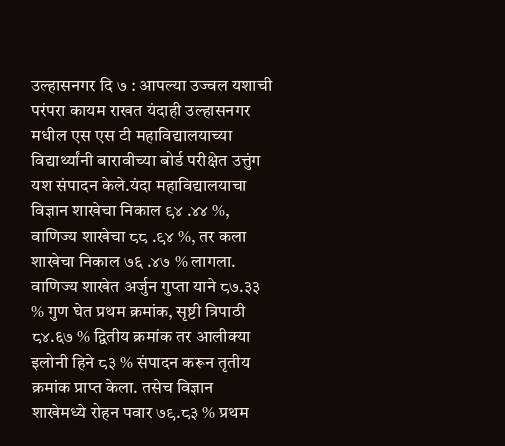उल्हासनगर दि ७ : आपल्या उज्वल यशाची परंपरा कायम राखत यंदाही उल्हासनगर मधील एस एस टी महाविद्यालयाच्या विद्यार्थ्यांनी बारावीच्या बोर्ड परीक्षेत उत्तुंग यश संपादन केले.यंदा महाविद्यालयाचा विज्ञान शाखेचा निकाल ९४ .४४ %, वाणिज्य शाखेचा ८८ .९४ %, तर कला शाखेचा निकाल ७६ .४७ % लागला.
वाणिज्य शाखेत अर्जुन गुप्ता याने ८७.३३ % गुण घेत प्रथम क्रमांक, सृष्टी त्रिपाठी ८४.६७ % द्वितीय क्रमांक तर आलीक्या इलोनी हिने ८३ % संपादन करून तृतीय क्रमांक प्राप्त केला. तसेच विज्ञान शाखेमध्ये रोहन पवार ७९.८३ % प्रथम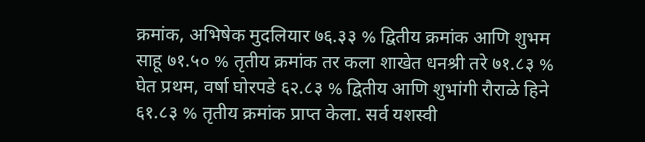क्रमांक, अभिषेक मुदलियार ७६.३३ % द्वितीय क्रमांक आणि शुभम साहू ७१.५० % तृतीय क्रमांक तर कला शाखेत धनश्री तरे ७१.८३ % घेत प्रथम, वर्षा घोरपडे ६२.८३ % द्वितीय आणि शुभांगी रौराळे हिने ६१.८३ % तृतीय क्रमांक प्राप्त केला. सर्व यशस्वी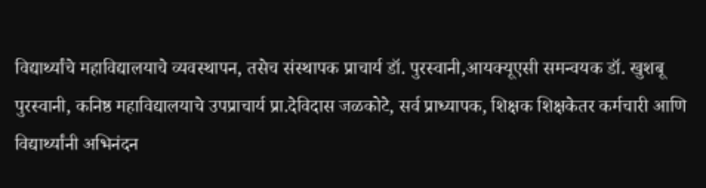विद्यार्थ्यांचे महाविद्यालयाचे व्यवस्थापन, तसेच संस्थापक प्राचार्य डॉ. पुरस्वानी,आयक्यूएसी समन्वयक डॉ. खुशबू पुरस्वानी, कनिष्ठ महाविद्यालयाचे उपप्राचार्य प्रा.देविदास जळकोटे, सर्व प्राध्यापक, शिक्षक शिक्षकेतर कर्मचारी आणि विद्यार्थ्यांनी अभिनंदन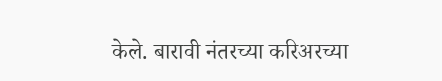केले. बारावी नंतरच्या करिअरच्या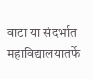वाटा या संदर्भात महाविद्यालयातर्फे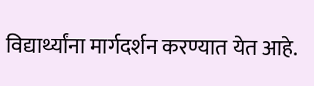विद्यार्थ्यांना मार्गदर्शन करण्यात येत आहे.